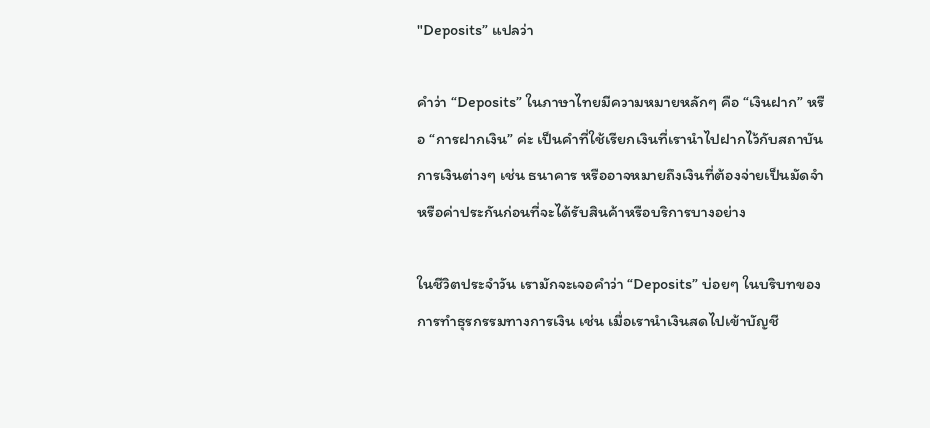"Deposits” แปลว่า

คำว่า “Deposits” ในภาษาไทยมีความหมายหลักๆ คือ “เงินฝาก” หรือ “การฝากเงิน” ค่ะ เป็นคำที่ใช้เรียกเงินที่เรานำไปฝากไว้กับสถาบันการเงินต่างๆ เช่น ธนาคาร หรืออาจหมายถึงเงินที่ต้องจ่ายเป็นมัดจำหรือค่าประกันก่อนที่จะได้รับสินค้าหรือบริการบางอย่าง

ในชีวิตประจำวัน เรามักจะเจอคำว่า “Deposits” บ่อยๆ ในบริบทของการทำธุรกรรมทางการเงิน เช่น เมื่อเรานำเงินสดไปเข้าบัญชี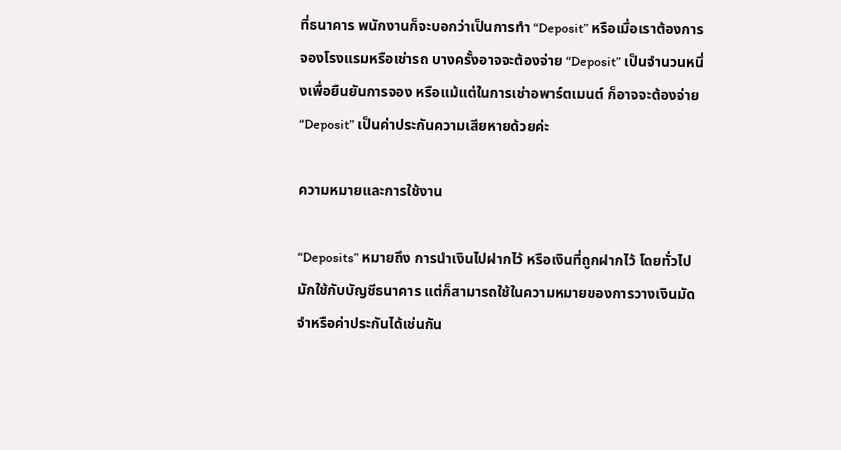ที่ธนาคาร พนักงานก็จะบอกว่าเป็นการทำ “Deposit” หรือเมื่อเราต้องการจองโรงแรมหรือเช่ารถ บางครั้งอาจจะต้องจ่าย “Deposit” เป็นจำนวนหนึ่งเพื่อยืนยันการจอง หรือแม้แต่ในการเช่าอพาร์ตเมนต์ ก็อาจจะต้องจ่าย “Deposit” เป็นค่าประกันความเสียหายด้วยค่ะ

ความหมายและการใช้งาน

“Deposits” หมายถึง การนำเงินไปฝากไว้ หรือเงินที่ถูกฝากไว้ โดยทั่วไปมักใช้กับบัญชีธนาคาร แต่ก็สามารถใช้ในความหมายของการวางเงินมัดจำหรือค่าประกันได้เช่นกัน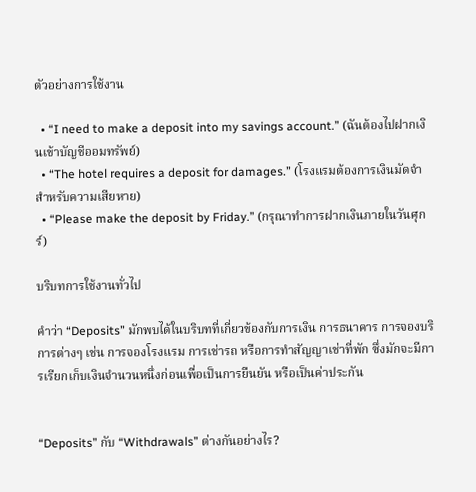ตัวอย่างการใช้งาน

  • “I need to make a deposit into my savings account.” (ฉันต้องไปฝากเงินเข้าบัญชีออมทรัพย์)
  • “The hotel requires a deposit for damages.” (โรงแรมต้องการเงินมัดจำสำหรับความเสียหาย)
  • “Please make the deposit by Friday.” (กรุณาทำการฝากเงินภายในวันศุกร์)

บริบทการใช้งานทั่วไป

คำว่า “Deposits” มักพบได้ในบริบทที่เกี่ยวข้องกับการเงิน การธนาคาร การจองบริการต่างๆ เช่น การจองโรงแรม การเช่ารถ หรือการทำสัญญาเช่าที่พัก ซึ่งมักจะมีการเรียกเก็บเงินจำนวนหนึ่งก่อนเพื่อเป็นการยืนยัน หรือเป็นค่าประกัน


“Deposits” กับ “Withdrawals” ต่างกันอย่างไร?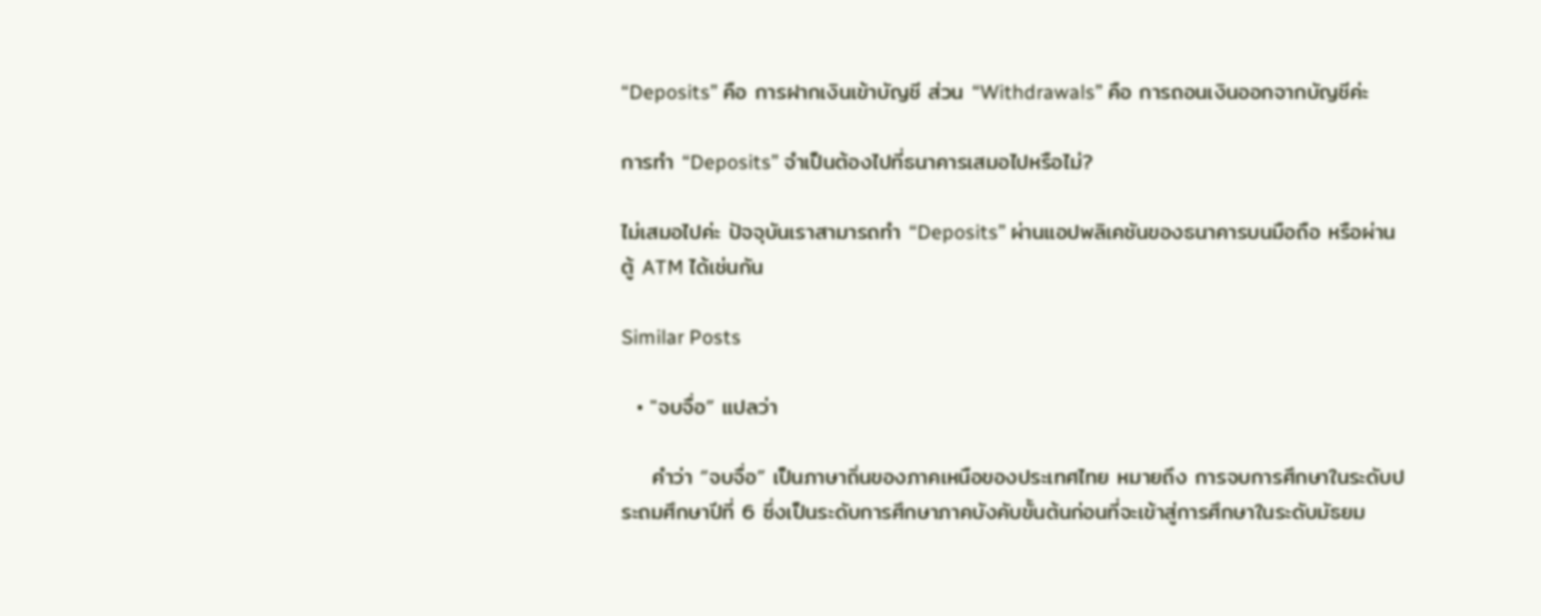“Deposits” คือ การฝากเงินเข้าบัญชี ส่วน “Withdrawals” คือ การถอนเงินออกจากบัญชีค่ะ

การทำ “Deposits” จำเป็นต้องไปที่ธนาคารเสมอไปหรือไม่?

ไม่เสมอไปค่ะ ปัจจุบันเราสามารถทำ “Deposits” ผ่านแอปพลิเคชันของธนาคารบนมือถือ หรือผ่านตู้ ATM ได้เช่นกัน

Similar Posts

  • "จบจื่อ” แปลว่า

    คำว่า “จบจื่อ” เป็นภาษาถิ่นของภาคเหนือของประเทศไทย หมายถึง การจบการศึกษาในระดับประถมศึกษาปีที่ 6 ซึ่งเป็นระดับการศึกษาภาคบังคับขั้นต้นก่อนที่จะเข้าสู่การศึกษาในระดับมัธยม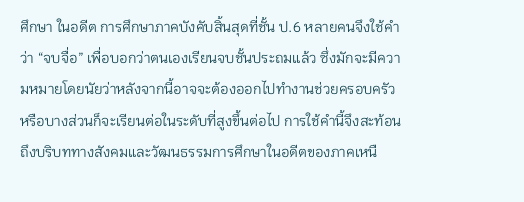ศึกษา ในอดีต การศึกษาภาคบังคับสิ้นสุดที่ชั้น ป.6 หลายคนจึงใช้คำว่า “จบจื่อ” เพื่อบอกว่าตนเองเรียนจบชั้นประถมแล้ว ซึ่งมักจะมีความหมายโดยนัยว่าหลังจากนี้อาจจะต้องออกไปทำงานช่วยครอบครัว หรือบางส่วนก็จะเรียนต่อในระดับที่สูงขึ้นต่อไป การใช้คำนี้จึงสะท้อนถึงบริบททางสังคมและวัฒนธรรมการศึกษาในอดีตของภาคเหนื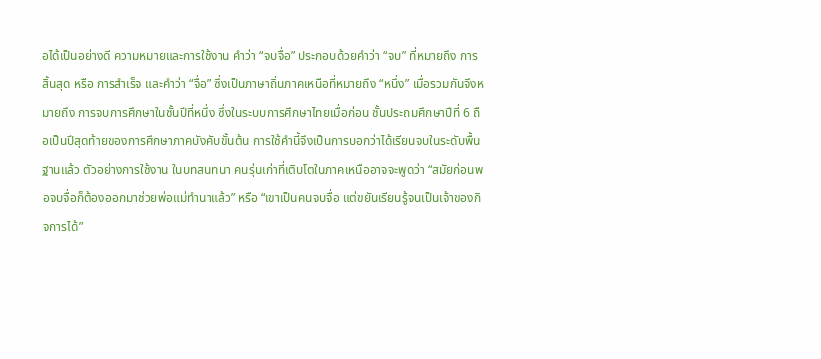อได้เป็นอย่างดี ความหมายและการใช้งาน คำว่า “จบจื่อ” ประกอบด้วยคำว่า “จบ” ที่หมายถึง การสิ้นสุด หรือ การสำเร็จ และคำว่า “จื่อ” ซึ่งเป็นภาษาถิ่นภาคเหนือที่หมายถึง “หนึ่ง” เมื่อรวมกันจึงหมายถึง การจบการศึกษาในชั้นปีที่หนึ่ง ซึ่งในระบบการศึกษาไทยเมื่อก่อน ชั้นประถมศึกษาปีที่ 6 ถือเป็นปีสุดท้ายของการศึกษาภาคบังคับขั้นต้น การใช้คำนี้จึงเป็นการบอกว่าได้เรียนจบในระดับพื้นฐานแล้ว ตัวอย่างการใช้งาน ในบทสนทนา คนรุ่นเก่าที่เติบโตในภาคเหนืออาจจะพูดว่า “สมัยก่อนพอจบจื่อก็ต้องออกมาช่วยพ่อแม่ทำนาแล้ว” หรือ “เขาเป็นคนจบจื่อ แต่ขยันเรียนรู้จนเป็นเจ้าของกิจการได้”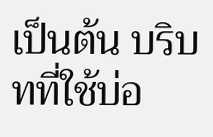เป็นต้น บริบทที่ใช้บ่อ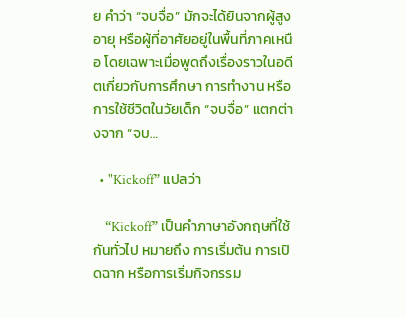ย คำว่า “จบจื่อ” มักจะได้ยินจากผู้สูงอายุ หรือผู้ที่อาศัยอยู่ในพื้นที่ภาคเหนือ โดยเฉพาะเมื่อพูดถึงเรื่องราวในอดีตเกี่ยวกับการศึกษา การทำงาน หรือการใช้ชีวิตในวัยเด็ก “จบจื่อ” แตกต่างจาก “จบ…

  • "Kickoff” แปลว่า

    “Kickoff” เป็นคำภาษาอังกฤษที่ใช้กันทั่วไป หมายถึง การเริ่มต้น การเปิดฉาก หรือการเริ่มกิจกรรม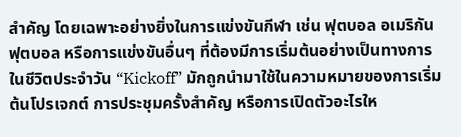สำคัญ โดยเฉพาะอย่างยิ่งในการแข่งขันกีฬา เช่น ฟุตบอล อเมริกันฟุตบอล หรือการแข่งขันอื่นๆ ที่ต้องมีการเริ่มต้นอย่างเป็นทางการ ในชีวิตประจำวัน “Kickoff” มักถูกนำมาใช้ในความหมายของการเริ่มต้นโปรเจกต์ การประชุมครั้งสำคัญ หรือการเปิดตัวอะไรให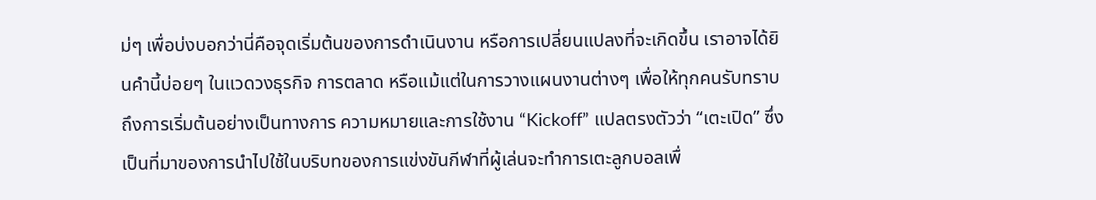ม่ๆ เพื่อบ่งบอกว่านี่คือจุดเริ่มต้นของการดำเนินงาน หรือการเปลี่ยนแปลงที่จะเกิดขึ้น เราอาจได้ยินคำนี้บ่อยๆ ในแวดวงธุรกิจ การตลาด หรือแม้แต่ในการวางแผนงานต่างๆ เพื่อให้ทุกคนรับทราบถึงการเริ่มต้นอย่างเป็นทางการ ความหมายและการใช้งาน “Kickoff” แปลตรงตัวว่า “เตะเปิด” ซึ่งเป็นที่มาของการนำไปใช้ในบริบทของการแข่งขันกีฬาที่ผู้เล่นจะทำการเตะลูกบอลเพื่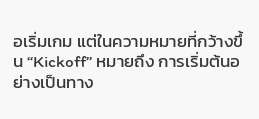อเริ่มเกม แต่ในความหมายที่กว้างขึ้น “Kickoff” หมายถึง การเริ่มต้นอย่างเป็นทาง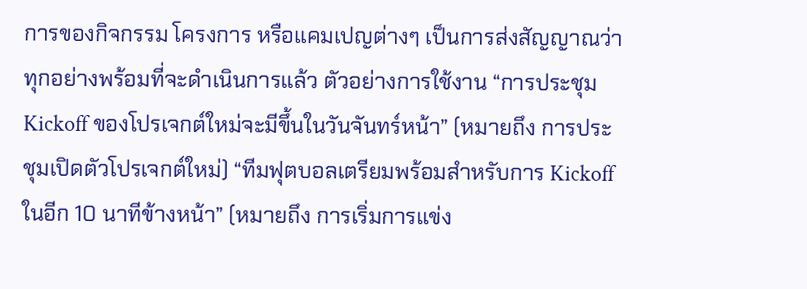การของกิจกรรม โครงการ หรือแคมเปญต่างๆ เป็นการส่งสัญญาณว่าทุกอย่างพร้อมที่จะดำเนินการแล้ว ตัวอย่างการใช้งาน “การประชุม Kickoff ของโปรเจกต์ใหม่จะมีขึ้นในวันจันทร์หน้า” (หมายถึง การประชุมเปิดตัวโปรเจกต์ใหม่) “ทีมฟุตบอลเตรียมพร้อมสำหรับการ Kickoff ในอีก 10 นาทีข้างหน้า” (หมายถึง การเริ่มการแข่ง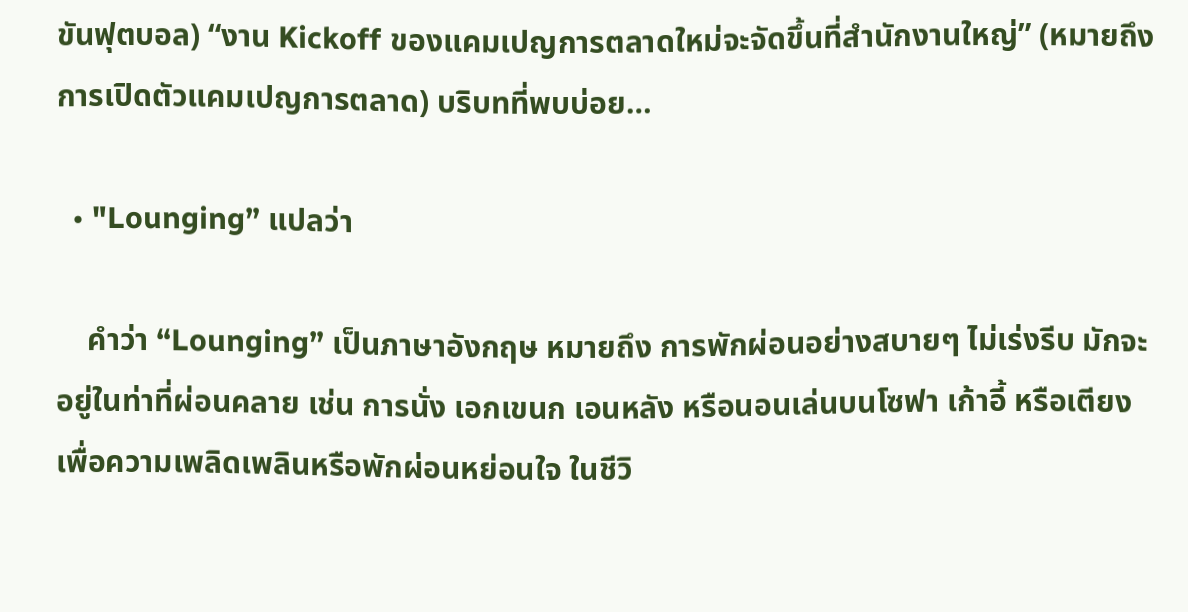ขันฟุตบอล) “งาน Kickoff ของแคมเปญการตลาดใหม่จะจัดขึ้นที่สำนักงานใหญ่” (หมายถึง การเปิดตัวแคมเปญการตลาด) บริบทที่พบบ่อย…

  • "Lounging” แปลว่า

    คำว่า “Lounging” เป็นภาษาอังกฤษ หมายถึง การพักผ่อนอย่างสบายๆ ไม่เร่งรีบ มักจะอยู่ในท่าที่ผ่อนคลาย เช่น การนั่ง เอกเขนก เอนหลัง หรือนอนเล่นบนโซฟา เก้าอี้ หรือเตียง เพื่อความเพลิดเพลินหรือพักผ่อนหย่อนใจ ในชีวิ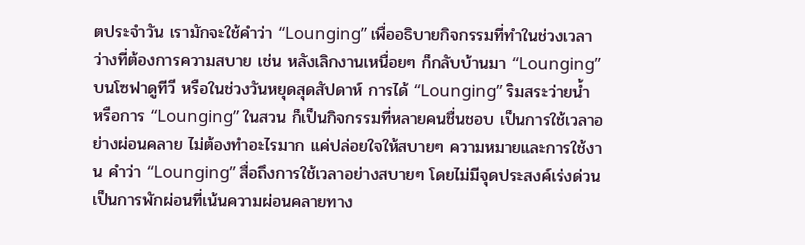ตประจำวัน เรามักจะใช้คำว่า “Lounging” เพื่ออธิบายกิจกรรมที่ทำในช่วงเวลาว่างที่ต้องการความสบาย เช่น หลังเลิกงานเหนื่อยๆ ก็กลับบ้านมา “Lounging” บนโซฟาดูทีวี หรือในช่วงวันหยุดสุดสัปดาห์ การได้ “Lounging” ริมสระว่ายน้ำ หรือการ “Lounging” ในสวน ก็เป็นกิจกรรมที่หลายคนชื่นชอบ เป็นการใช้เวลาอย่างผ่อนคลาย ไม่ต้องทำอะไรมาก แค่ปล่อยใจให้สบายๆ ความหมายและการใช้งาน คำว่า “Lounging” สื่อถึงการใช้เวลาอย่างสบายๆ โดยไม่มีจุดประสงค์เร่งด่วน เป็นการพักผ่อนที่เน้นความผ่อนคลายทาง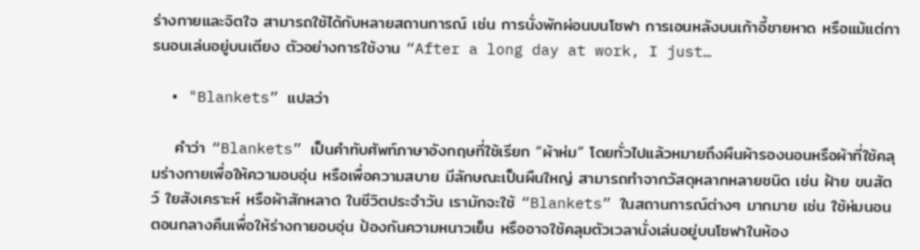ร่างกายและจิตใจ สามารถใช้ได้กับหลายสถานการณ์ เช่น การนั่งพักผ่อนบนโซฟา การเอนหลังบนเก้าอี้ชายหาด หรือแม้แต่การนอนเล่นอยู่บนเตียง ตัวอย่างการใช้งาน “After a long day at work, I just…

  • "Blankets” แปลว่า

    คำว่า “Blankets” เป็นคำทับศัพท์ภาษาอังกฤษที่ใช้เรียก “ผ้าห่ม” โดยทั่วไปแล้วหมายถึงผืนผ้ารองนอนหรือผ้าที่ใช้คลุมร่างกายเพื่อให้ความอบอุ่น หรือเพื่อความสบาย มีลักษณะเป็นผืนใหญ่ สามารถทำจากวัสดุหลากหลายชนิด เช่น ฝ้าย ขนสัตว์ ใยสังเคราะห์ หรือผ้าสักหลาด ในชีวิตประจำวัน เรามักจะใช้ “Blankets” ในสถานการณ์ต่างๆ มากมาย เช่น ใช้ห่มนอนตอนกลางคืนเพื่อให้ร่างกายอบอุ่น ป้องกันความหนาวเย็น หรืออาจใช้คลุมตัวเวลานั่งเล่นอยู่บนโซฟาในห้อง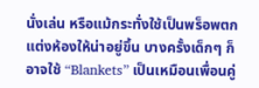นั่งเล่น หรือแม้กระทั่งใช้เป็นพร็อพตกแต่งห้องให้น่าอยู่ขึ้น บางครั้งเด็กๆ ก็อาจใช้ “Blankets” เป็นเหมือนเพื่อนคู่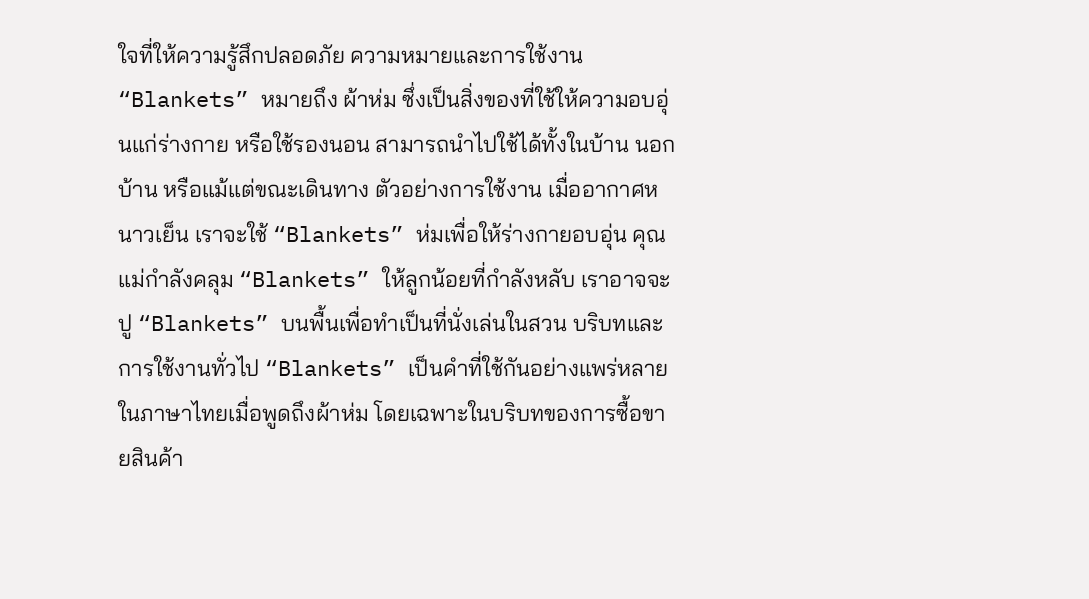ใจที่ให้ความรู้สึกปลอดภัย ความหมายและการใช้งาน “Blankets” หมายถึง ผ้าห่ม ซึ่งเป็นสิ่งของที่ใช้ให้ความอบอุ่นแก่ร่างกาย หรือใช้รองนอน สามารถนำไปใช้ได้ทั้งในบ้าน นอกบ้าน หรือแม้แต่ขณะเดินทาง ตัวอย่างการใช้งาน เมื่ออากาศหนาวเย็น เราจะใช้ “Blankets” ห่มเพื่อให้ร่างกายอบอุ่น คุณแม่กำลังคลุม “Blankets” ให้ลูกน้อยที่กำลังหลับ เราอาจจะปู “Blankets” บนพื้นเพื่อทำเป็นที่นั่งเล่นในสวน บริบทและการใช้งานทั่วไป “Blankets” เป็นคำที่ใช้กันอย่างแพร่หลายในภาษาไทยเมื่อพูดถึงผ้าห่ม โดยเฉพาะในบริบทของการซื้อขายสินค้า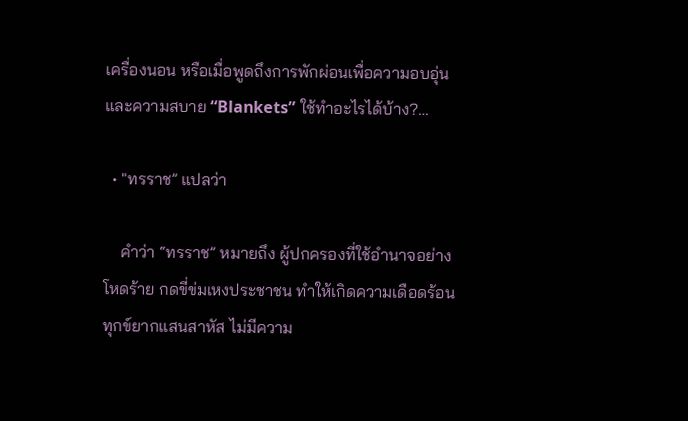เครื่องนอน หรือเมื่อพูดถึงการพักผ่อนเพื่อความอบอุ่นและความสบาย “Blankets” ใช้ทำอะไรได้บ้าง?…

  • "ทรราช” แปลว่า

    คำว่า “ทรราช” หมายถึง ผู้ปกครองที่ใช้อำนาจอย่างโหดร้าย กดขี่ข่มเหงประชาชน ทำให้เกิดความเดือดร้อนทุกข์ยากแสนสาหัส ไม่มีความ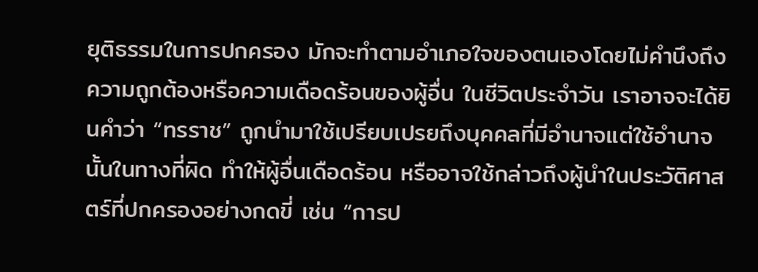ยุติธรรมในการปกครอง มักจะทำตามอำเภอใจของตนเองโดยไม่คำนึงถึงความถูกต้องหรือความเดือดร้อนของผู้อื่น ในชีวิตประจำวัน เราอาจจะได้ยินคำว่า “ทรราช” ถูกนำมาใช้เปรียบเปรยถึงบุคคลที่มีอำนาจแต่ใช้อำนาจนั้นในทางที่ผิด ทำให้ผู้อื่นเดือดร้อน หรืออาจใช้กล่าวถึงผู้นำในประวัติศาสตร์ที่ปกครองอย่างกดขี่ เช่น “การป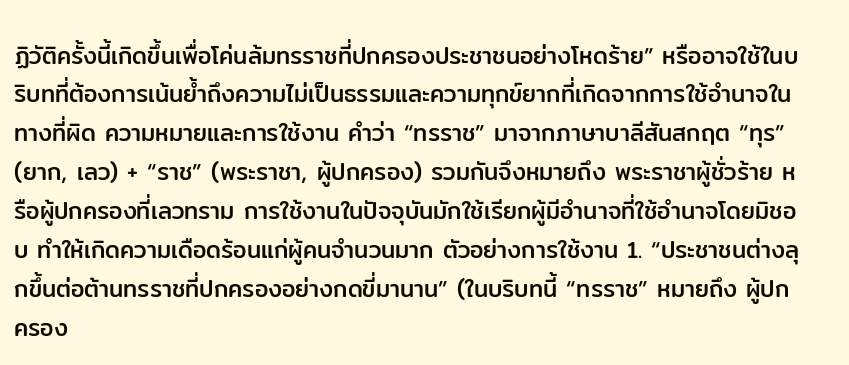ฏิวัติครั้งนี้เกิดขึ้นเพื่อโค่นล้มทรราชที่ปกครองประชาชนอย่างโหดร้าย” หรืออาจใช้ในบริบทที่ต้องการเน้นย้ำถึงความไม่เป็นธรรมและความทุกข์ยากที่เกิดจากการใช้อำนาจในทางที่ผิด ความหมายและการใช้งาน คำว่า “ทรราช” มาจากภาษาบาลีสันสกฤต “ทุร” (ยาก, เลว) + “ราช” (พระราชา, ผู้ปกครอง) รวมกันจึงหมายถึง พระราชาผู้ชั่วร้าย หรือผู้ปกครองที่เลวทราม การใช้งานในปัจจุบันมักใช้เรียกผู้มีอำนาจที่ใช้อำนาจโดยมิชอบ ทำให้เกิดความเดือดร้อนแก่ผู้คนจำนวนมาก ตัวอย่างการใช้งาน 1. “ประชาชนต่างลุกขึ้นต่อต้านทรราชที่ปกครองอย่างกดขี่มานาน” (ในบริบทนี้ “ทรราช” หมายถึง ผู้ปกครอง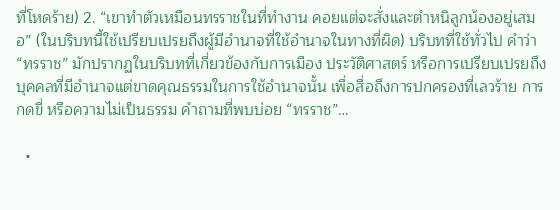ที่โหดร้าย) 2. “เขาทำตัวเหมือนทรราชในที่ทำงาน คอยแต่จะสั่งและตำหนิลูกน้องอยู่เสมอ” (ในบริบทนี้ใช้เปรียบเปรยถึงผู้มีอำนาจที่ใช้อำนาจในทางที่ผิด) บริบทที่ใช้ทั่วไป คำว่า “ทรราช” มักปรากฏในบริบทที่เกี่ยวข้องกับการเมือง ประวัติศาสตร์ หรือการเปรียบเปรยถึงบุคคลที่มีอำนาจแต่ขาดคุณธรรมในการใช้อำนาจนั้น เพื่อสื่อถึงการปกครองที่เลวร้าย การกดขี่ หรือความไม่เป็นธรรม คำถามที่พบบ่อย “ทรราช”…

  •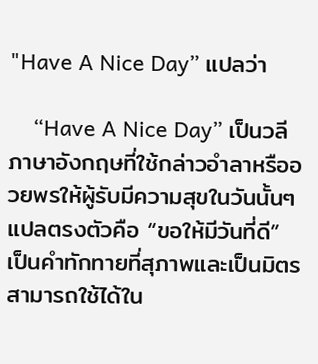"Have A Nice Day” แปลว่า

    “Have A Nice Day” เป็นวลีภาษาอังกฤษที่ใช้กล่าวอำลาหรืออวยพรให้ผู้รับมีความสุขในวันนั้นๆ แปลตรงตัวคือ “ขอให้มีวันที่ดี” เป็นคำทักทายที่สุภาพและเป็นมิตร สามารถใช้ได้ใน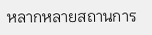หลากหลายสถานการ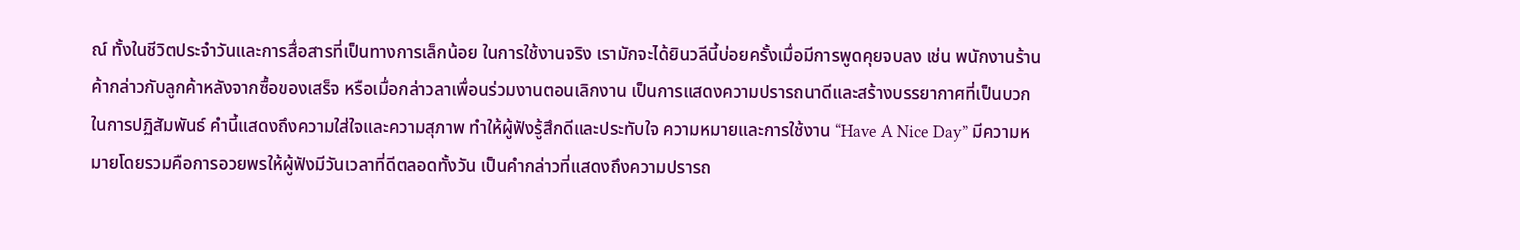ณ์ ทั้งในชีวิตประจำวันและการสื่อสารที่เป็นทางการเล็กน้อย ในการใช้งานจริง เรามักจะได้ยินวลีนี้บ่อยครั้งเมื่อมีการพูดคุยจบลง เช่น พนักงานร้านค้ากล่าวกับลูกค้าหลังจากซื้อของเสร็จ หรือเมื่อกล่าวลาเพื่อนร่วมงานตอนเลิกงาน เป็นการแสดงความปรารถนาดีและสร้างบรรยากาศที่เป็นบวกในการปฏิสัมพันธ์ คำนี้แสดงถึงความใส่ใจและความสุภาพ ทำให้ผู้ฟังรู้สึกดีและประทับใจ ความหมายและการใช้งาน “Have A Nice Day” มีความหมายโดยรวมคือการอวยพรให้ผู้ฟังมีวันเวลาที่ดีตลอดทั้งวัน เป็นคำกล่าวที่แสดงถึงความปรารถ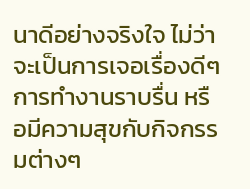นาดีอย่างจริงใจ ไม่ว่าจะเป็นการเจอเรื่องดีๆ การทำงานราบรื่น หรือมีความสุขกับกิจกรรมต่างๆ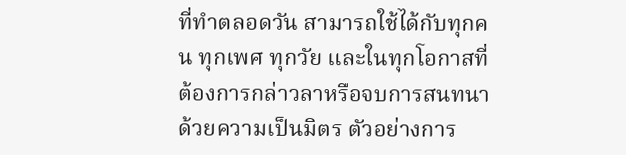ที่ทำตลอดวัน สามารถใช้ได้กับทุกคน ทุกเพศ ทุกวัย และในทุกโอกาสที่ต้องการกล่าวลาหรือจบการสนทนาด้วยความเป็นมิตร ตัวอย่างการ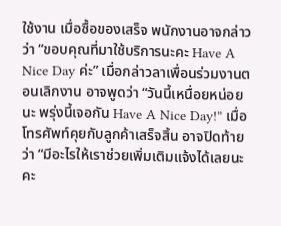ใช้งาน เมื่อซื้อของเสร็จ พนักงานอาจกล่าวว่า “ขอบคุณที่มาใช้บริการนะคะ Have A Nice Day ค่ะ” เมื่อกล่าวลาเพื่อนร่วมงานตอนเลิกงาน อาจพูดว่า “วันนี้เหนื่อยหน่อยนะ พรุ่งนี้เจอกัน Have A Nice Day!” เมื่อโทรศัพท์คุยกับลูกค้าเสร็จสิ้น อาจปิดท้ายว่า “มีอะไรให้เราช่วยเพิ่มเติมแจ้งได้เลยนะคะ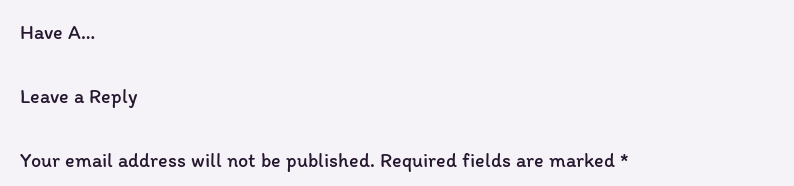Have A…

Leave a Reply

Your email address will not be published. Required fields are marked *